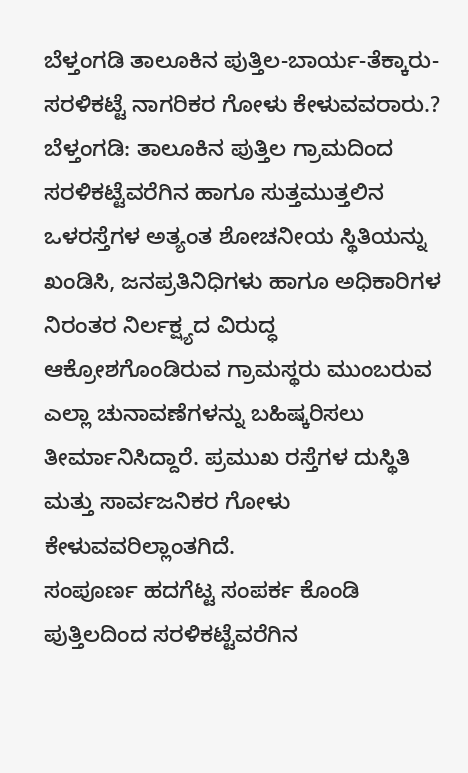ಬೆಳ್ತಂಗಡಿ ತಾಲೂಕಿನ ಪುತ್ತಿಲ-ಬಾರ್ಯ-ತೆಕ್ಕಾರು-ಸರಳಿಕಟ್ಟೆ ನಾಗರಿಕರ ಗೋಳು ಕೇಳುವವರಾರು.?
ಬೆಳ್ತಂಗಡಿ: ತಾಲೂಕಿನ ಪುತ್ತಿಲ ಗ್ರಾಮದಿಂದ ಸರಳಿಕಟ್ಟೆವರೆಗಿನ ಹಾಗೂ ಸುತ್ತಮುತ್ತಲಿನ ಒಳರಸ್ತೆಗಳ ಅತ್ಯಂತ ಶೋಚನೀಯ ಸ್ಥಿತಿಯನ್ನು ಖಂಡಿಸಿ, ಜನಪ್ರತಿನಿಧಿಗಳು ಹಾಗೂ ಅಧಿಕಾರಿಗಳ ನಿರಂತರ ನಿರ್ಲಕ್ಷ್ಯದ ವಿರುದ್ಧ ಆಕ್ರೋಶಗೊಂಡಿರುವ ಗ್ರಾಮಸ್ಥರು ಮುಂಬರುವ ಎಲ್ಲಾ ಚುನಾವಣೆಗಳನ್ನು ಬಹಿಷ್ಕರಿಸಲು ತೀರ್ಮಾನಿಸಿದ್ದಾರೆ. ಪ್ರಮುಖ ರಸ್ತೆಗಳ ದುಸ್ಥಿತಿ ಮತ್ತು ಸಾರ್ವಜನಿಕರ ಗೋಳು ಕೇಳುವವರಿಲ್ಲಾಂತಗಿದೆ.
ಸಂಪೂರ್ಣ ಹದಗೆಟ್ಟ ಸಂಪರ್ಕ ಕೊಂಡಿ
ಪುತ್ತಿಲದಿಂದ ಸರಳಿಕಟ್ಟೆವರೆಗಿನ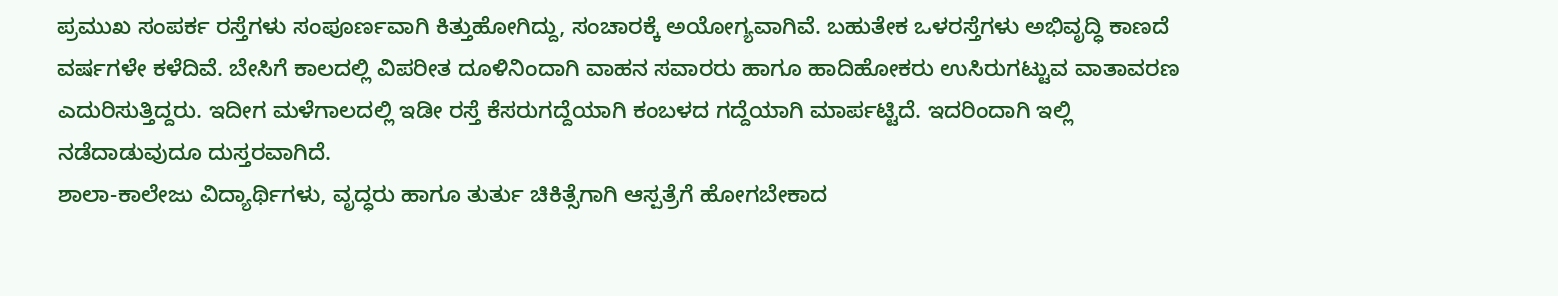ಪ್ರಮುಖ ಸಂಪರ್ಕ ರಸ್ತೆಗಳು ಸಂಪೂರ್ಣವಾಗಿ ಕಿತ್ತುಹೋಗಿದ್ದು, ಸಂಚಾರಕ್ಕೆ ಅಯೋಗ್ಯವಾಗಿವೆ. ಬಹುತೇಕ ಒಳರಸ್ತೆಗಳು ಅಭಿವೃದ್ಧಿ ಕಾಣದೆ ವರ್ಷಗಳೇ ಕಳೆದಿವೆ. ಬೇಸಿಗೆ ಕಾಲದಲ್ಲಿ ವಿಪರೀತ ದೂಳಿನಿಂದಾಗಿ ವಾಹನ ಸವಾರರು ಹಾಗೂ ಹಾದಿಹೋಕರು ಉಸಿರುಗಟ್ಟುವ ವಾತಾವರಣ ಎದುರಿಸುತ್ತಿದ್ದರು. ಇದೀಗ ಮಳೆಗಾಲದಲ್ಲಿ ಇಡೀ ರಸ್ತೆ ಕೆಸರುಗದ್ದೆಯಾಗಿ ಕಂಬಳದ ಗದ್ದೆಯಾಗಿ ಮಾರ್ಪಟ್ಟಿದೆ. ಇದರಿಂದಾಗಿ ಇಲ್ಲಿ ನಡೆದಾಡುವುದೂ ದುಸ್ತರವಾಗಿದೆ.
ಶಾಲಾ-ಕಾಲೇಜು ವಿದ್ಯಾರ್ಥಿಗಳು, ವೃದ್ಧರು ಹಾಗೂ ತುರ್ತು ಚಿಕಿತ್ಸೆಗಾಗಿ ಆಸ್ಪತ್ರೆಗೆ ಹೋಗಬೇಕಾದ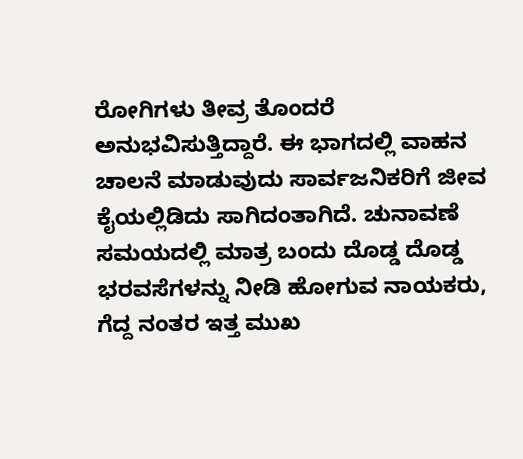ರೋಗಿಗಳು ತೀವ್ರ ತೊಂದರೆ ಅನುಭವಿಸುತ್ತಿದ್ದಾರೆ. ಈ ಭಾಗದಲ್ಲಿ ವಾಹನ ಚಾಲನೆ ಮಾಡುವುದು ಸಾರ್ವಜನಿಕರಿಗೆ ಜೀವ ಕೈಯಲ್ಲಿಡಿದು ಸಾಗಿದಂತಾಗಿದೆ. ಚುನಾವಣೆ ಸಮಯದಲ್ಲಿ ಮಾತ್ರ ಬಂದು ದೊಡ್ಡ ದೊಡ್ಡ ಭರವಸೆಗಳನ್ನು ನೀಡಿ ಹೋಗುವ ನಾಯಕರು, ಗೆದ್ದ ನಂತರ ಇತ್ತ ಮುಖ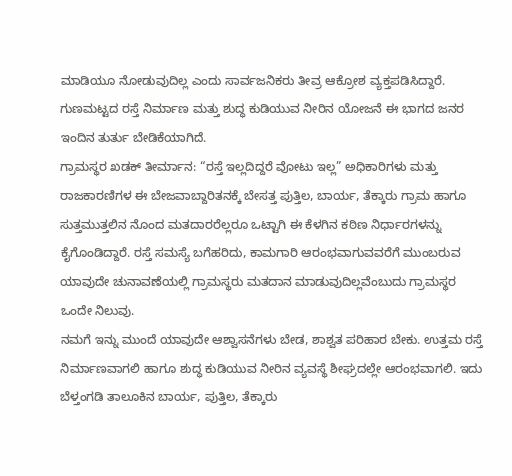ಮಾಡಿಯೂ ನೋಡುವುದಿಲ್ಲ ಎಂದು ಸಾರ್ವಜನಿಕರು ತೀವ್ರ ಆಕ್ರೋಶ ವ್ಯಕ್ತಪಡಿಸಿದ್ದಾರೆ. ಗುಣಮಟ್ಟದ ರಸ್ತೆ ನಿರ್ಮಾಣ ಮತ್ತು ಶುದ್ಧ ಕುಡಿಯುವ ನೀರಿನ ಯೋಜನೆ ಈ ಭಾಗದ ಜನರ ಇಂದಿನ ತುರ್ತು ಬೇಡಿಕೆಯಾಗಿದೆ.
ಗ್ರಾಮಸ್ಥರ ಖಡಕ್ ತೀರ್ಮಾನ: “ರಸ್ತೆ ಇಲ್ಲದಿದ್ದರೆ ವೋಟು ಇಲ್ಲ” ಅಧಿಕಾರಿಗಳು ಮತ್ತು ರಾಜಕಾರಣಿಗಳ ಈ ಬೇಜವಾಬ್ದಾರಿತನಕ್ಕೆ ಬೇಸತ್ತ ಪುತ್ತಿಲ, ಬಾರ್ಯ, ತೆಕ್ಕಾರು ಗ್ರಾಮ ಹಾಗೂ ಸುತ್ತಮುತ್ತಲಿನ ನೊಂದ ಮತದಾರರೆಲ್ಲರೂ ಒಟ್ಟಾಗಿ ಈ ಕೆಳಗಿನ ಕಠಿಣ ನಿರ್ಧಾರಗಳನ್ನು ಕೈಗೊಂಡಿದ್ದಾರೆ. ರಸ್ತೆ ಸಮಸ್ಯೆ ಬಗೆಹರಿದು, ಕಾಮಗಾರಿ ಆರಂಭವಾಗುವವರೆಗೆ ಮುಂಬರುವ ಯಾವುದೇ ಚುನಾವಣೆಯಲ್ಲಿ ಗ್ರಾಮಸ್ಥರು ಮತದಾನ ಮಾಡುವುದಿಲ್ಲವೆಂಬುದು ಗ್ರಾಮಸ್ಥರ ಒಂದೇ ನಿಲುವು.
ನಮಗೆ ಇನ್ನು ಮುಂದೆ ಯಾವುದೇ ಆಶ್ವಾಸನೆಗಳು ಬೇಡ, ಶಾಶ್ವತ ಪರಿಹಾರ ಬೇಕು. ಉತ್ತಮ ರಸ್ತೆ ನಿರ್ಮಾಣವಾಗಲಿ ಹಾಗೂ ಶುದ್ಧ ಕುಡಿಯುವ ನೀರಿನ ವ್ಯವಸ್ಥೆ ಶೀಘ್ರದಲ್ಲೇ ಆರಂಭವಾಗಲಿ. ಇದು ಬೆಳ್ತಂಗಡಿ ತಾಲೂಕಿನ ಬಾರ್ಯ, ಪುತ್ತಿಲ, ತೆಕ್ಕಾರು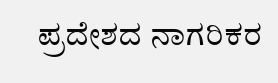ಪ್ರದೇಶದ ನಾಗರಿಕರ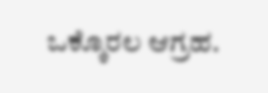ಒಕ್ಕೊರಲ ಆಗ್ರಹ.